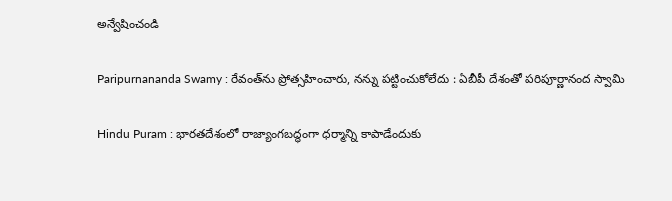అన్వేషించండి

Paripurnananda Swamy : రేవంత్‌ను ప్రోత్సహించారు, నన్ను పట్టించుకోలేదు : ఏబీపీ దేశంతో పరిపూర్ణానంద స్వామి

Hindu Puram : భారతదేశంలో రాజ్యాంగబద్ధంగా ధర్మాన్ని కాపాడేందుకు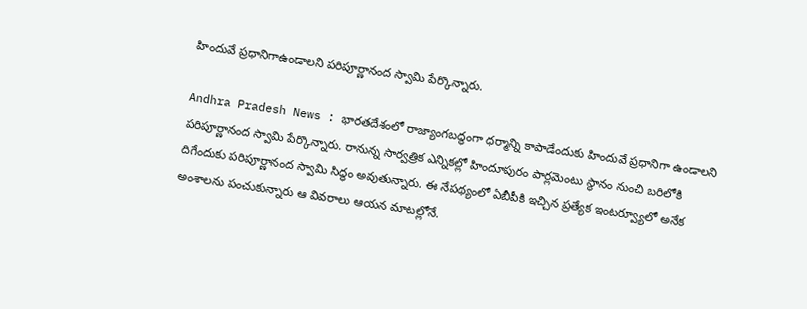హిందువే ప్రధానిగాఉండాలని పరిపూర్ణానంద స్వామి పేర్కొన్నారు.

Andhra Pradesh News : భారతదేశంలో రాజ్యాంగబద్ధంగా ధర్మాన్ని కాపాడేందుకు హిందువే ప్రధానిగా ఉండాలని పరిపూర్ణానంద స్వామి పేర్కొన్నారు. రానున్న సార్వత్రిక ఎన్నికల్లో హిందూపురం పార్లమెంటు స్థానం నుంచి బరిలోకి దిగేందుకు పరిపూర్ణానంద స్వామి సిద్ధం అవుతున్నారు. ఈ నేపథ్యంలో ఏబీపీకి ఇచ్చిన ప్రత్యేక ఇంటర్వ్యూలో అనేక అంశాలను పంచుకున్నారు ఆ వివరాలు ఆయన మాటల్లోనే.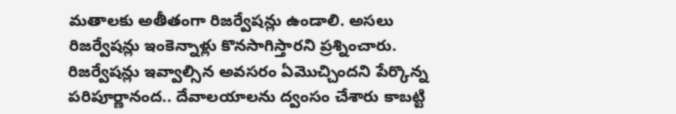మతాలకు అతీతంగా రిజర్వేషన్లు ఉండాలి. అసలు రిజర్వేషన్లు ఇంకెన్నాళ్లు కొనసాగిస్తారని ప్రశ్నించారు. రిజర్వేషన్లు ఇవ్వాల్సిన అవసరం ఏమొచ్చిందని పేర్కొన్న పరిపూర్ణానంద.. దేవాలయాలను ద్వంసం చేశారు కాబట్టి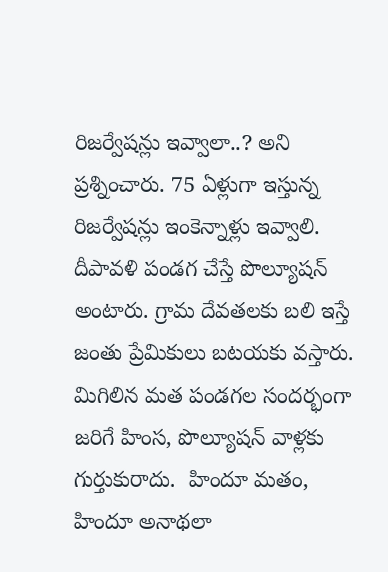రిజర్వేషన్లు ఇవ్వాలా..? అని ప్రశ్నించారు. 75 ఏళ్లుగా ఇస్తున్న రిజర్వేషన్లు ఇంకెన్నాళ్లు ఇవ్వాలి. దీపావళి పండగ చేస్తే పొల్యూషన్‌ అంటారు. గ్రామ దేవతలకు బలి ఇస్తే జంతు ప్రేమికులు బటయకు వస్తారు. మిగిలిన మత పండగల సందర్భంగా జరిగే హింస, పొల్యూషన్ వాళ్లకు గుర్తుకురాదు.  హిందూ మతం, హిందూ అనాథలా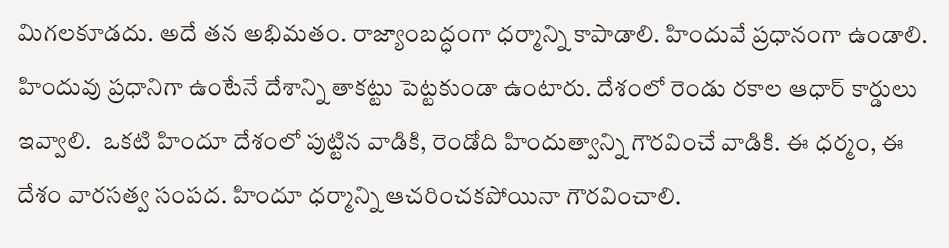మిగలకూడదు. అదే తన అభిమతం. రాజ్యాంబద్ధంగా ధర్మాన్ని కాపాడాలి. హిందువే ప్రధానంగా ఉండాలి. హిందువు ప్రధానిగా ఉంటేనే దేశాన్ని తాకట్టు పెట్టకుండా ఉంటారు. దేశంలో రెండు రకాల ఆధార్‌ కార్డులు ఇవ్వాలి.  ఒకటి హిందూ దేశంలో పుట్టిన వాడికి, రెండోది హిందుత్వాన్ని గౌరవించే వాడికి. ఈ ధర్మం, ఈ దేశం వారసత్వ సంపద. హిందూ ధర్మాన్ని ఆచరించకపోయినా గౌరవించాలి.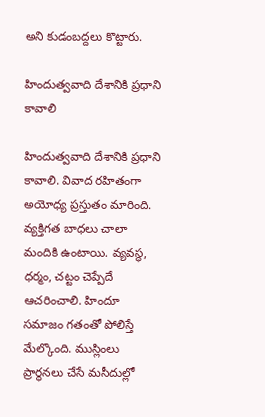అని కుడంబద్దలు కొట్టారు.

హిందుత్వవాది దేశానికి ప్రధాని కావాలి

హిందుత్వవాది దేశానికి ప్రధాని కావాలి. వివాద రహితంగా అయోధ్య ప్రస్తుతం మారింది. వ్యక్తిగత బాధలు చాలా మందికి ఉంటాయి. వ్యవస్థ, ధర్మం, చట్టం చెప్పేదే ఆచరించాలి. హిందూ సమాజం గతంతో పోలిస్తే మేల్కొంది. ముస్లింలు ప్రార్థనలు చేసే మసీదుల్లో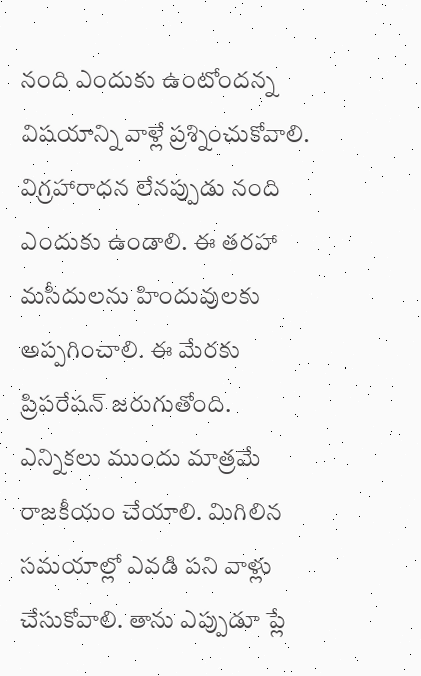నంది ఎందుకు ఉంటోందన్న విషయాన్ని వాళ్లే ప్రశ్నించుకోవాలి. విగ్రహారాధన లేనప్పుడు నంది ఎందుకు ఉండాలి. ఈ తరహా మసీదులను హిందువులకు అప్పగించాలి. ఈ మేరకు ప్రిపరేషన్‌ జరుగుతోంది. ఎన్నికలు ముందు మాత్రమే రాజకీయం చేయాలి. మిగిలిన సమయాల్లో ఎవడి పని వాళ్లు చేసుకోవాలి. తాను ఎప్పుడూ ప్లే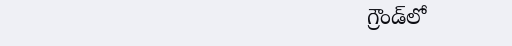గ్రౌండ్‌లో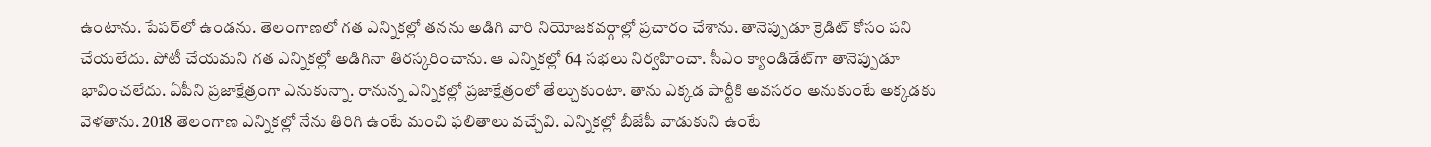ఉంటాను. పేపర్‌లో ఉండను. తెలంగాణలో గత ఎన్నికల్లో తనను అడిగి వారి నియోజకవర్గాల్లో ప్రచారం చేశాను. తానెప్పుడూ క్రెడిట్‌ కోసం పని చేయలేదు. పోటీ చేయమని గత ఎన్నికల్లో అడిగినా తిరస్కరించాను. ఆ ఎన్నికల్లో 64 సభలు నిర్వహించా. సీఎం క్యాండిడేట్‌గా తానెప్పుడూ భావించలేదు. ఏపీని ప్రజాక్షేత్రంగా ఎనుకున్నా. రానున్న ఎన్నికల్లో ప్రజాక్షేత్రంలో తేల్చుకుంటా. తాను ఎక్కడ పార్టీకి అవసరం అనుకుంటే అక్కడకు వెళతాను. 2018 తెలంగాణ ఎన్నికల్లో నేను తిరిగి ఉంటే మంచి ఫలితాలు వచ్చేవి. ఎన్నికల్లో బీజేపీ వాడుకుని ఉంటే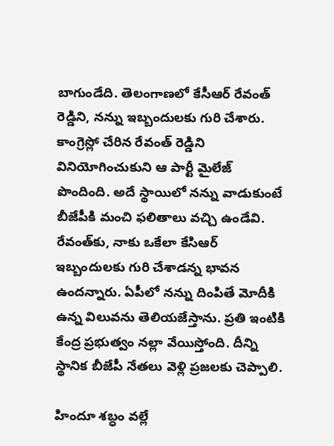బాగుండేది. తెలంగాణలో కేసీఆర్ రేవంత్ రెడ్డిని, నన్ను ఇబ్బందులకు గురి చేశారు. కాంగ్రెస్లో చేరిన రేవంత్ రెడ్డిని వినియోగించుకుని ఆ పార్టీ మైలేజ్ పొందింది. అదే స్థాయిలో నన్ను వాడుకుంటే బీజేపీకి మంచి ఫలితాలు వచ్చి ఉండేవి. రేవంత్‌కు, నాకు ఒకేలా కేసిఆర్ ఇబ్బందులకు గురి చేశాడన్న భావన ఉందన్నారు. ఏపీలో నన్ను దింపితే మోదీకి ఉన్న విలువను తెలియజేస్తాను. ప్రతి ఇంటికి కేంద్ర ప్రభుత్వం నల్లా వేయిస్తోంది. దీన్ని స్థానిక బీజేపీ నేతలు వెళ్లి ప్రజలకు చెప్పాలి.

హిందూ శబ్ధం వల్లే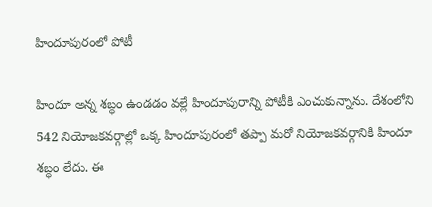హిందూపురంలో పోటీ

హిందూ అన్న శబ్ధం ఉండడం వల్లే హిందూపురాన్ని పోటీకి ఎంచుకున్నాను. దేశంలోని 542 నియోజకవర్గాల్లో ఒక్క హిందూపురంలో తప్పా మరో నియోజకవర్గానికి హిందూ శబ్ధం లేదు. ఈ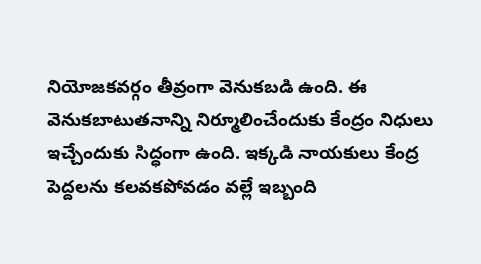నియోజకవర్గం తీవ్రంగా వెనుకబడి ఉంది. ఈ వెనుకబాటుతనాన్ని నిర్మూలించేందుకు కేంద్రం నిధులు ఇచ్చేందుకు సిద్ధంగా ఉంది. ఇక్కడి నాయకులు కేంద్ర పెద్దలను కలవకపోవడం వల్లే ఇబ్బంది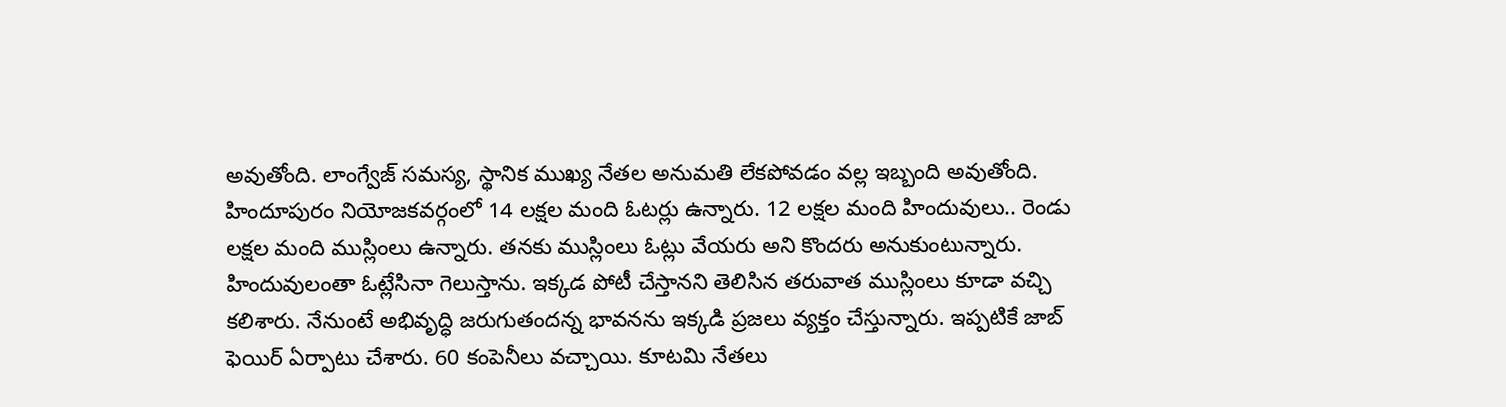అవుతోంది. లాంగ్వేజ్‌ సమస్య, స్థానిక ముఖ్య నేతల అనుమతి లేకపోవడం వల్ల ఇబ్బంది అవుతోంది. హిందూపురం నియోజకవర్గంలో 14 లక్షల మంది ఓటర్లు ఉన్నారు. 12 లక్షల మంది హిందువులు.. రెండు లక్షల మంది ముస్లింలు ఉన్నారు. తనకు ముస్లింలు ఓట్లు వేయరు అని కొందరు అనుకుంటున్నారు. హిందువులంతా ఓట్లేసినా గెలుస్తాను. ఇక్కడ పోటీ చేస్తానని తెలిసిన తరువాత ముస్లింలు కూడా వచ్చి కలిశారు. నేనుంటే అభివృద్ధి జరుగుతందన్న భావనను ఇక్కడి ప్రజలు వ్యక్తం చేస్తున్నారు. ఇప్పటికే జాబ్‌ ఫెయిర్‌ ఏర్పాటు చేశారు. 60 కంపెనీలు వచ్చాయి. కూటమి నేతలు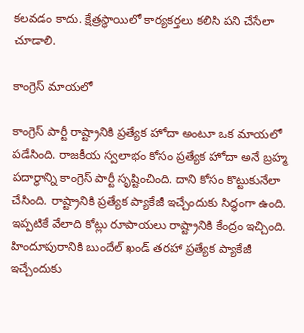కలవడం కాదు. క్షేత్రస్థాయిలో కార్యకర్తలు కలిసి పని చేసేలా చూడాలి.

కాంగ్రెస్‌ మాయలో

కాంగ్రెస్‌ పార్టీ రాష్ట్రానికి ప్రత్యేక హోదా అంటూ ఒక మాయలో పడేసింది. రాజకీయ స్వలాభం కోసం ప్రత్యేక హోదా అనే బ్రహ్మ పదార్థాన్ని కాంగ్రెస్‌ పార్టీ సృష్టించింది. దాని కోసం కొట్టుకునేలా చేసింది. రాష్ట్రానికి ప్రత్యేక ప్యాకేజీ ఇచ్చేందుకు సిద్ధంగా ఉంది. ఇప్పటికే వేలాది కోట్లు రూపాయలు రాష్ట్రానికి కేంద్రం ఇచ్చింది. హిందూపురానికి బుందేల్‌ ఖండ్‌ తరహా ప్రత్యేక ప్యాకేజీ ఇచ్చేందుకు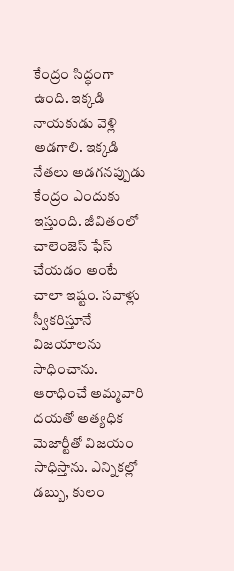కేంద్రం సిద్ధంగా ఉంది. ఇక్కడి నాయకుడు వెళ్లి అడగాలి. ఇక్కడి నేతలు అడగనప్పుడు కేంద్రం ఎందుకు ఇస్తుంది. జీవితంలో చాలెంజెస్‌ ఫేస్‌ చేయడం అంటే చాలా ఇష్టం. సవాళ్లు స్వీకరిస్తూనే విజయాలను సాధించాను. ఆరాధించే అమ్మవారి దయతో అత్యధిక మెజార్టీతో విజయం సాధిస్తాను. ఎన్నికల్లో డబ్బు, కులం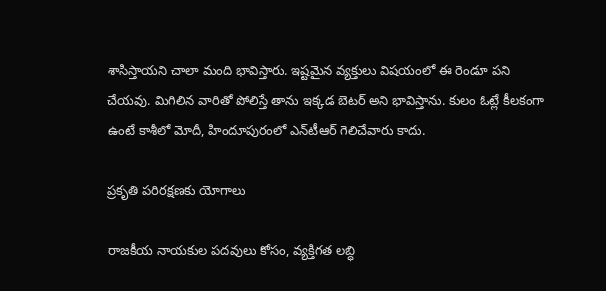శాసిస్తాయని చాలా మంది భావిస్తారు. ఇష్టమైన వ్యక్తులు విషయంలో ఈ రెండూ పని చేయవు. మిగిలిన వారితో పోలిస్తే తాను ఇక్కడ బెటర్‌ అని భావిస్తాను. కులం ఓట్లే కీలకంగా ఉంటే కాశీలో మోదీ, హిందూపురంలో ఎన్‌టీఆర్‌ గెలిచేవారు కాదు.

ప్రకృతి పరిరక్షణకు యోగాలు

రాజకీయ నాయకుల పదవులు కోసం, వ్యక్తిగత లబ్ధి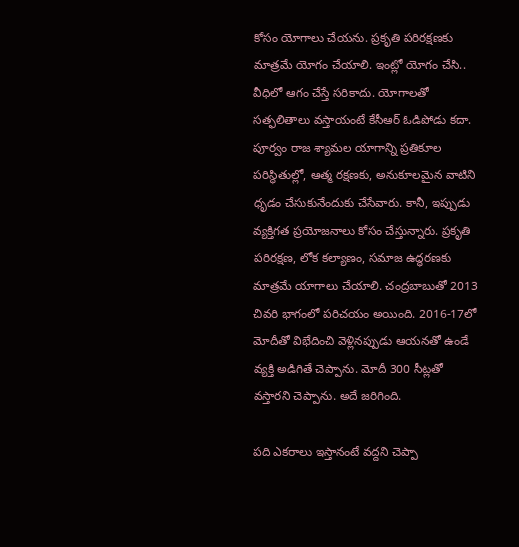కోసం యోగాలు చేయను. ప్రకృతి పరిరక్షణకు మాత్రమే యోగం చేయాలి. ఇంట్లో యోగం చేసి.. వీధిలో ఆగం చేస్తే సరికాదు. యోగాలతో సత్ఫలితాలు వస్తాయంటే కేసీఆర్‌ ఓడిపోడు కదా. పూర్వం రాజ శ్యామల యాగాన్ని ప్రతికూల పరిస్థితుల్లో, ఆత్మ రక్షణకు, అనుకూలమైన వాటిని ధృడం చేసుకునేందుకు చేసేవారు. కానీ, ఇప్పుడు వ్యక్తిగత ప్రయోజనాలు కోసం చేస్తున్నారు. ప్రకృతి పరిరక్షణ, లోక కల్యాణం, సమాజ ఉద్ధరణకు మాత్రమే యాగాలు చేయాలి. చంద్రబాబుతో 2013 చివరి భాగంలో పరిచయం అయింది. 2016-17లో మోదీతో విభేదించి వెళ్లినప్పుడు ఆయనతో ఉండే వ్యక్తి అడిగితే చెప్పాను. మోదీ 300 సీట్లతో వస్తారని చెప్పాను. అదే జరిగింది.

పది ఎకరాలు ఇస్తానంటే వద్దని చెప్పా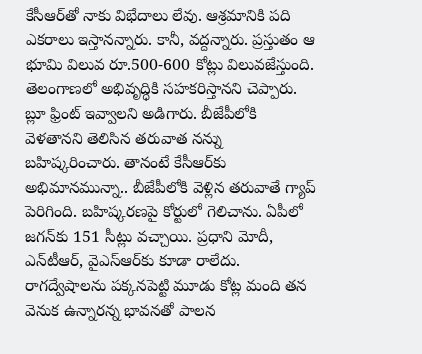కేసీఆర్‌తో నాకు విభేదాలు లేవు. ఆశ్రమానికి పది ఎకరాలు ఇస్తానన్నారు. కానీ, వద్దన్నారు. ప్రస్తుతం ఆ భూమి విలువ రూ.500-600 కోట్లు విలువజేస్తుంది. తెలంగాణలో అభివృద్ధికి సహకరిస్తానని చెప్పారు. బ్లూ ఫ్రింట్‌ ఇవ్వాలని అడిగారు. బీజేపీలోకి వెళతానని తెలిసిన తరువాత నన్ను బహిష్కరించారు. తానంటే కేసీఆర్‌కు అభిమానమున్నా.. బీజేపీలోకి వెళ్లిన తరువాతే గ్యాప్‌ పెరిగింది. బహిష్కరణపై కోర్టులో గెలిచాను. ఏపీలో జగన్‌కు 151 సీట్లు వచ్చాయి. ప్రధాని మోదీ, ఎన్‌టీఆర్‌, వైఎస్‌ఆర్‌కు కూడా రాలేదు. రాగద్వేషాలను పక్కనపెట్టి మూడు కోట్ల మంది తన వెనుక ఉన్నారన్న భావనతో పాలన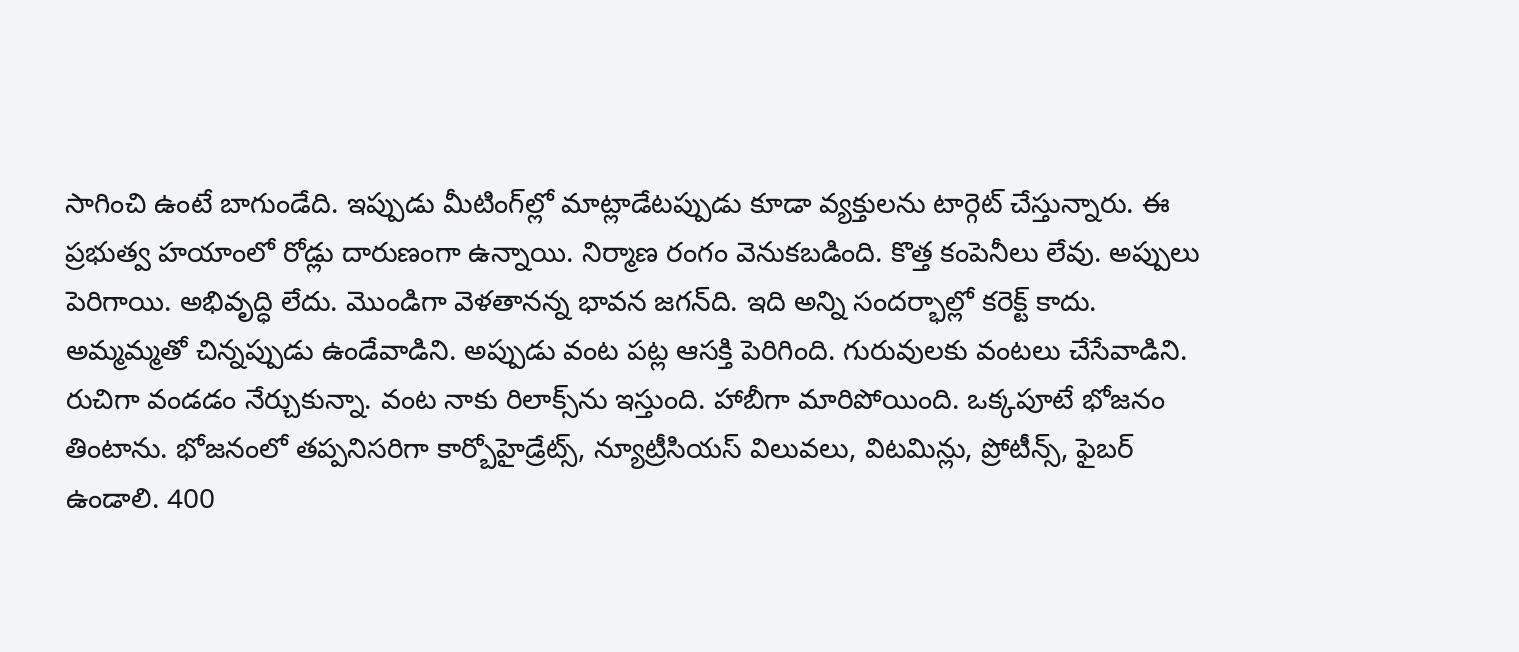సాగించి ఉంటే బాగుండేది. ఇప్పుడు మీటింగ్‌ల్లో మాట్లాడేటప్పుడు కూడా వ్యక్తులను టార్గెట్‌ చేస్తున్నారు. ఈ ప్రభుత్వ హయాంలో రోడ్లు దారుణంగా ఉన్నాయి. నిర్మాణ రంగం వెనుకబడింది. కొత్త కంపెనీలు లేవు. అప్పులు పెరిగాయి. అభివృద్ధి లేదు. మొండిగా వెళతానన్న భావన జగన్‌ది. ఇది అన్ని సందర్భాల్లో కరెక్ట్‌ కాదు. అమ్మమ్మతో చిన్నప్పుడు ఉండేవాడిని. అప్పుడు వంట పట్ల ఆసక్తి పెరిగింది. గురువులకు వంటలు చేసేవాడిని. రుచిగా వండడం నేర్చుకున్నా. వంట నాకు రిలాక్స్‌ను ఇస్తుంది. హాబీగా మారిపోయింది. ఒక్కపూటే భోజనం తింటాను. భోజనంలో తప్పనిసరిగా కార్బోహైడ్రేట్స్‌, న్యూట్రీసియస్‌ విలువలు, విటమిన్లు, ప్రోటీన్స్‌, ఫైబర్‌ ఉండాలి. 400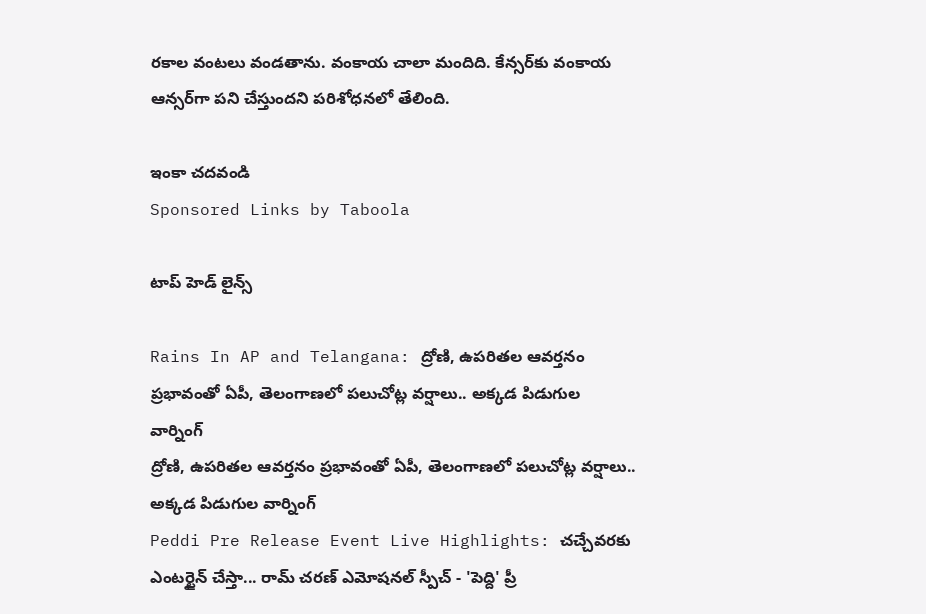రకాల వంటలు వండతాను. వంకాయ చాలా మందిది. కేన్సర్‌కు వంకాయ ఆన్సర్‌గా పని చేస్తుందని పరిశోధనలో తేలింది.

ఇంకా చదవండి
Sponsored Links by Taboola

టాప్ హెడ్ లైన్స్

Rains In AP and Telangana: ద్రోణి, ఉపరితల ఆవర్తనం ప్రభావంతో ఏపీ, తెలంగాణలో పలుచోట్ల వర్షాలు.. అక్కడ పిడుగుల వార్నింగ్
ద్రోణి, ఉపరితల ఆవర్తనం ప్రభావంతో ఏపీ, తెలంగాణలో పలుచోట్ల వర్షాలు.. అక్కడ పిడుగుల వార్నింగ్
Peddi Pre Release Event Live Highlights: చచ్చేవరకు ఎంటర్టైన్ చేస్తా... రామ్ చరణ్ ఎమోషనల్ స్పీచ్ - 'పెద్ది' ప్రీ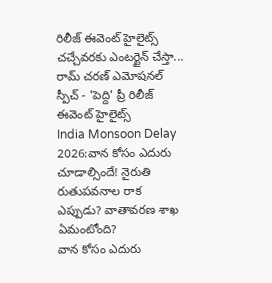రిలీజ్ ఈవెంట్ హైలైట్స్
చచ్చేవరకు ఎంటర్టైన్ చేస్తా... రామ్ చరణ్ ఎమోషనల్ స్పీచ్ - 'పెద్ది' ప్రీ రిలీజ్ ఈవెంట్ హైలైట్స్
India Monsoon Delay 2026:వాన కోసం ఎదురు చూడాల్సిందే! నైరుతి రుతుపవనాల రాక ఎప్పుడు? వాతావరణ శాఖ ఏమంటోంది?
వాన కోసం ఎదురు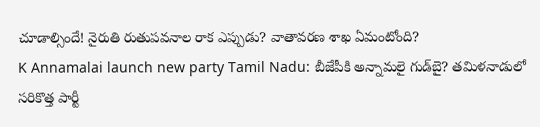చూడాల్సిందే! నైరుతి రుతుపవనాల రాక ఎప్పుడు? వాతావరణ శాఖ ఏమంటోంది?
K Annamalai launch new party Tamil Nadu: బీజేపీకి అన్నామలై గుడ్‌బై? తమిళనాడులో సరికొత్త పార్టీ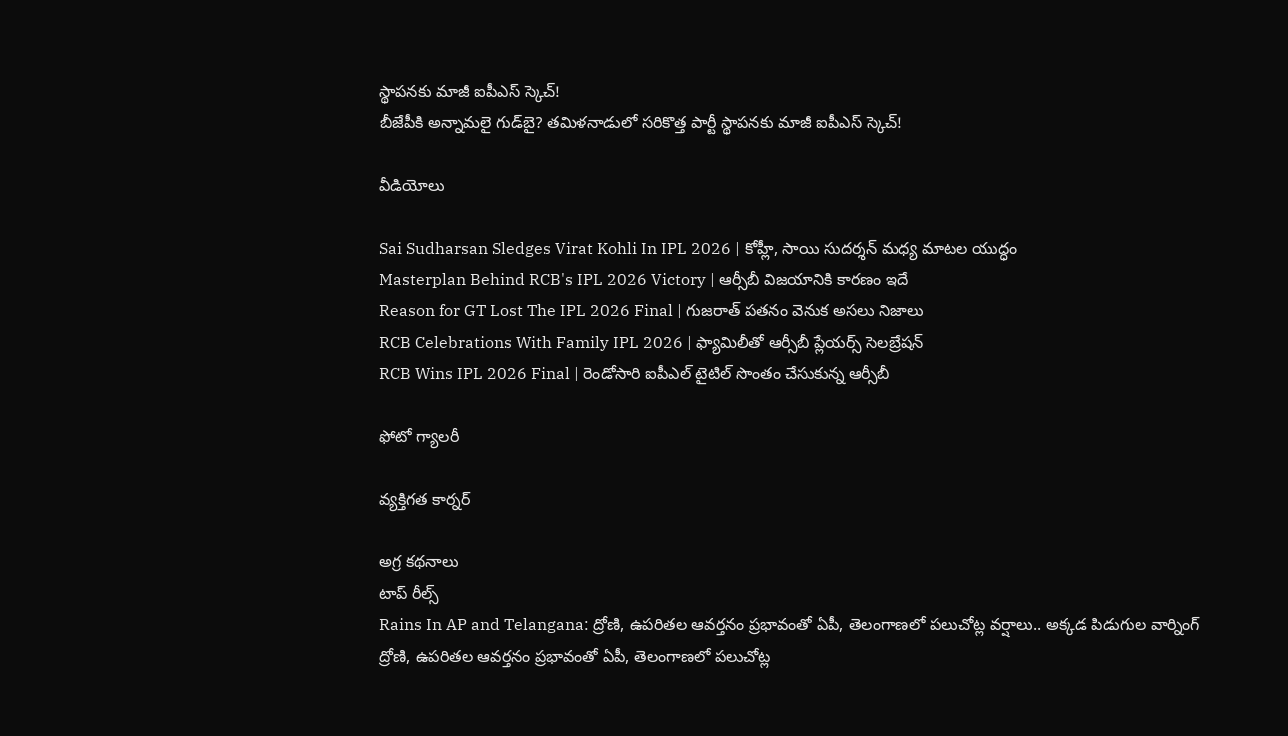స్థాపనకు మాజీ ఐపీఎస్ స్కెచ్!
బీజేపీకి అన్నామలై గుడ్‌బై? తమిళనాడులో సరికొత్త పార్టీ స్థాపనకు మాజీ ఐపీఎస్ స్కెచ్!

వీడియోలు

Sai Sudharsan Sledges Virat Kohli In IPL 2026 | కోహ్లీ, సాయి సుదర్శన్ మధ్య మాటల యుద్ధం
Masterplan Behind RCB's IPL 2026 Victory | ఆర్సీబీ విజయానికి కారణం ఇదే
Reason for GT Lost The IPL 2026 Final | గుజరాత్ పతనం వెనుక అసలు నిజాలు
RCB Celebrations With Family IPL 2026 | ఫ్యామిలీతో ఆర్సీబీ ప్లేయర్స్ సెలబ్రేషన్
RCB Wins IPL 2026 Final | రెండోసారి ఐపీఎల్ టైటిల్ సొంతం చేసుకున్న ఆర్సీబీ

ఫోటో గ్యాలరీ

వ్యక్తిగత కార్నర్

అగ్ర కథనాలు
టాప్ రీల్స్
Rains In AP and Telangana: ద్రోణి, ఉపరితల ఆవర్తనం ప్రభావంతో ఏపీ, తెలంగాణలో పలుచోట్ల వర్షాలు.. అక్కడ పిడుగుల వార్నింగ్
ద్రోణి, ఉపరితల ఆవర్తనం ప్రభావంతో ఏపీ, తెలంగాణలో పలుచోట్ల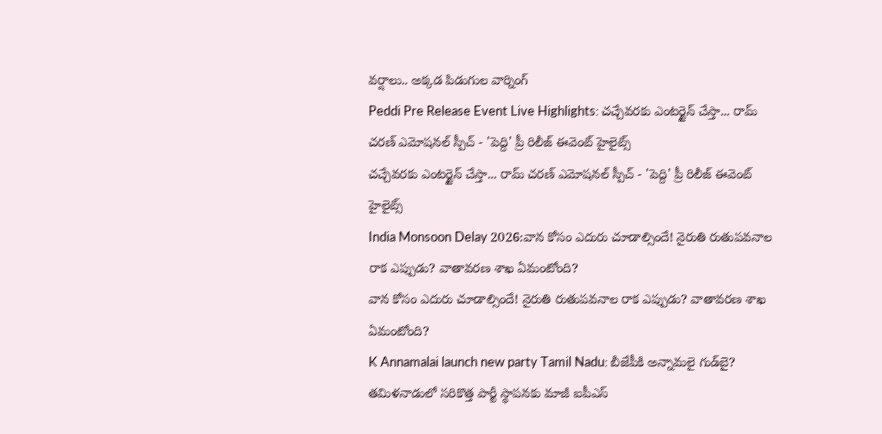వర్షాలు.. అక్కడ పిడుగుల వార్నింగ్
Peddi Pre Release Event Live Highlights: చచ్చేవరకు ఎంటర్టైన్ చేస్తా... రామ్ చరణ్ ఎమోషనల్ స్పీచ్ - 'పెద్ది' ప్రీ రిలీజ్ ఈవెంట్ హైలైట్స్
చచ్చేవరకు ఎంటర్టైన్ చేస్తా... రామ్ చరణ్ ఎమోషనల్ స్పీచ్ - 'పెద్ది' ప్రీ రిలీజ్ ఈవెంట్ హైలైట్స్
India Monsoon Delay 2026:వాన కోసం ఎదురు చూడాల్సిందే! నైరుతి రుతుపవనాల రాక ఎప్పుడు? వాతావరణ శాఖ ఏమంటోంది?
వాన కోసం ఎదురు చూడాల్సిందే! నైరుతి రుతుపవనాల రాక ఎప్పుడు? వాతావరణ శాఖ ఏమంటోంది?
K Annamalai launch new party Tamil Nadu: బీజేపీకి అన్నామలై గుడ్‌బై? తమిళనాడులో సరికొత్త పార్టీ స్థాపనకు మాజీ ఐపీఎస్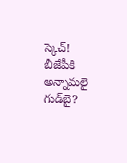స్కెచ్!
బీజేపీకి అన్నామలై గుడ్‌బై?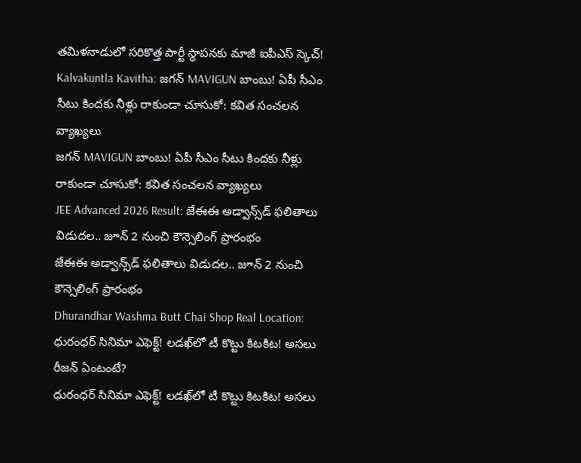తమిళనాడులో సరికొత్త పార్టీ స్థాపనకు మాజీ ఐపీఎస్ స్కెచ్!
Kalvakuntla Kavitha: జగన్ MAVIGUN బాంబు! ఏపీ సీఎం సీటు కిందకు నీళ్లు రాకుండా చూసుకో: కవిత సంచలన వ్యాఖ్యలు
జగన్ MAVIGUN బాంబు! ఏపీ సీఎం సీటు కిందకు నీళ్లు రాకుండా చూసుకో: కవిత సంచలన వ్యాఖ్యలు
JEE Advanced 2026 Result: జేఈఈ అడ్వాన్స్‌డ్ ఫలితాలు విడుదల.. జూన్ 2 నుంచి కౌన్సెలింగ్ ప్రారంభం
జేఈఈ అడ్వాన్స్‌డ్ ఫలితాలు విడుదల.. జూన్ 2 నుంచి కౌన్సెలింగ్ ప్రారంభం
Dhurandhar Washma Butt Chai Shop Real Location: ధురంధర్‌ సినిమా ఎఫెక్ట్‌! లడఖ్‌లో టీ కొట్టు కిటకిట! అసలు రీజన్ ఏంటంటే?
ధురంధర్‌ సినిమా ఎఫెక్ట్‌! లడఖ్‌లో టీ కొట్టు కిటకిట! అసలు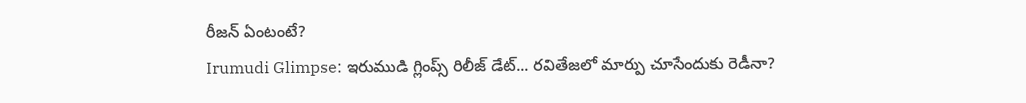రీజన్ ఏంటంటే?
Irumudi Glimpse: ఇరుముడి గ్లింప్స్ రిలీజ్ డేట్... రవితేజలో మార్పు చూసేందుకు రెడీనా?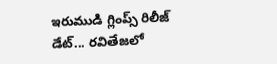ఇరుముడి గ్లింప్స్ రిలీజ్ డేట్... రవితేజలో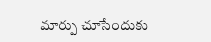మార్పు చూసేందుకు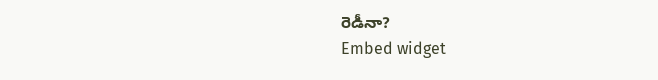రెడీనా?
Embed widget